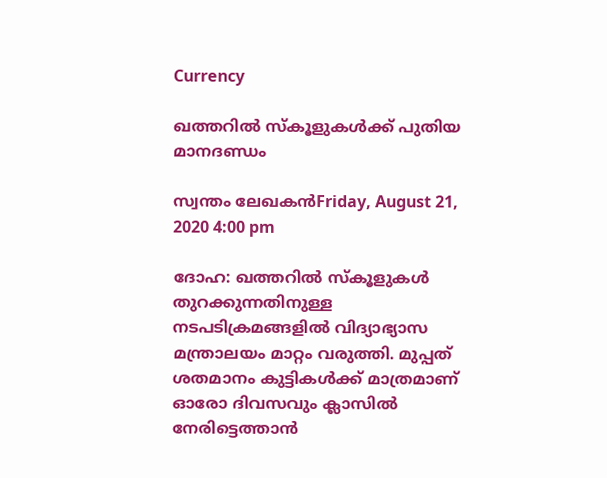Currency

ഖത്തറില്‍ സ്‌കൂളുകള്‍ക്ക് പുതിയ മാനദണ്ഡം

സ്വന്തം ലേഖകന്‍Friday, August 21, 2020 4:00 pm

ദോഹ: ഖത്തറില്‍ സ്‌കൂളുകള്‍ തുറക്കുന്നതിനുള്ള നടപടിക്രമങ്ങളില്‍ വിദ്യാഭ്യാസ മന്ത്രാലയം മാറ്റം വരുത്തി. മുപ്പത് ശതമാനം കുട്ടികള്‍ക്ക് മാത്രമാണ് ഓരോ ദിവസവും ക്ലാസില്‍ നേരിട്ടെത്താന്‍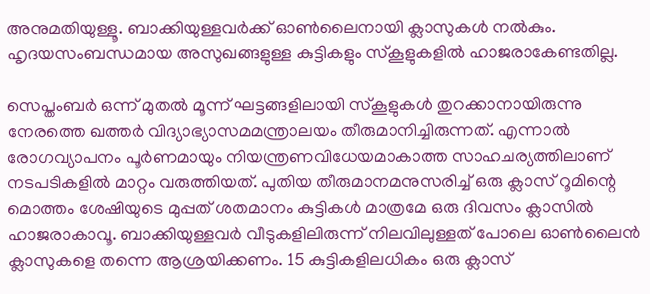അനുമതിയുള്ളൂ. ബാക്കിയുള്ളവര്‍ക്ക് ഓണ്‍ലൈനായി ക്ലാസുകള്‍ നല്‍കും. ഹൃദയസംബന്ധമായ അസുഖങ്ങളുള്ള കുട്ടികളും സ്‌കൂളുകളില്‍ ഹാജരാകേണ്ടതില്ല.

സെപ്തംബര്‍ ഒന്ന് മുതല്‍ മൂന്ന് ഘട്ടങ്ങളിലായി സ്‌കൂളുകള്‍ തുറക്കാനായിരുന്നു നേരത്തെ ഖത്തര്‍ വിദ്യാഭ്യാസമമന്ത്രാലയം തീരുമാനിച്ചിരുന്നത്. എന്നാല്‍ രോഗവ്യാപനം പൂര്‍ണമായും നിയന്ത്രണവിധേയമാകാത്ത സാഹചര്യത്തിലാണ് നടപടികളില്‍ മാറ്റം വരുത്തിയത്. പുതിയ തീരുമാനമനുസരിച്ച് ഒരു ക്ലാസ് റൂമിന്റെ മൊത്തം ശേഷിയുടെ മുപ്പത് ശതമാനം കുട്ടികള്‍ മാത്രമേ ഒരു ദിവസം ക്ലാസില്‍ ഹാജരാകാവൂ. ബാക്കിയുള്ളവര്‍ വീടുകളിലിരുന്ന് നിലവിലുള്ളത് പോലെ ഓണ്‍ലൈന്‍ ക്ലാസുകളെ തന്നെ ആശ്രയിക്കണം. 15 കുട്ടികളിലധികം ഒരു ക്ലാസ്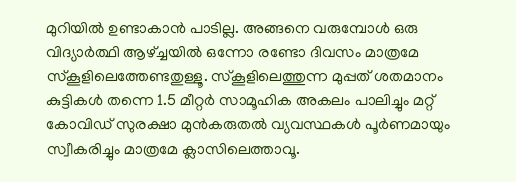മുറിയില്‍ ഉണ്ടാകാന്‍ പാടില്ല. അങ്ങനെ വരുമ്പോള്‍ ഒരു വിദ്യാര്‍ത്ഥി ആഴ്ച്ചയില്‍ ഒന്നോ രണ്ടോ ദിവസം മാത്രമേ സ്‌കൂളിലെത്തേണ്ടതുള്ളൂ. സ്‌കൂളിലെത്തുന്ന മുപ്പത് ശതമാനം കുട്ടികള്‍ തന്നെ 1.5 മീറ്റര്‍ സാമൂഹിക അകലം പാലിച്ചും മറ്റ് കോവിഡ് സുരക്ഷാ മുന്‍കരുതല്‍ വ്യവസ്ഥകള്‍ പൂര്‍ണമായും സ്വീകരിച്ചും മാത്രമേ ക്ലാസിലെത്താവൂ.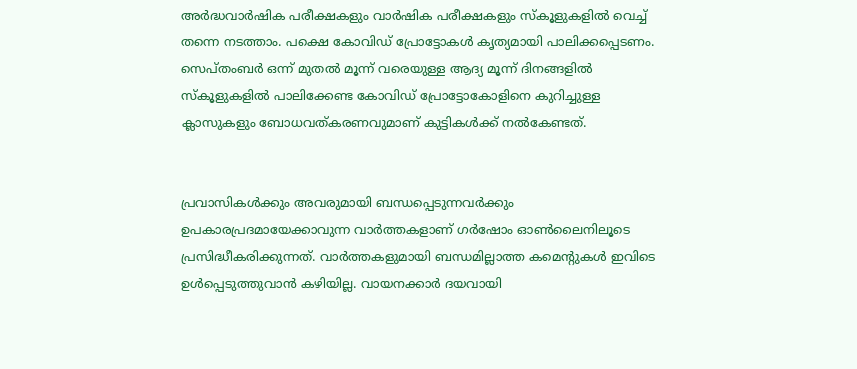അര്‍ദ്ധവാര്‍ഷിക പരീക്ഷകളും വാര്‍ഷിക പരീക്ഷകളും സ്‌കൂളുകളില്‍ വെച്ച് തന്നെ നടത്താം. പക്ഷെ കോവിഡ് പ്രോട്ടോകള്‍ കൃത്യമായി പാലിക്കപ്പെടണം. സെപ്തംബര്‍ ഒന്ന് മുതല്‍ മൂന്ന് വരെയുള്ള ആദ്യ മൂന്ന് ദിനങ്ങളില്‍ സ്‌കൂളുകളില്‍ പാലിക്കേണ്ട കോവിഡ് പ്രോട്ടോകോളിനെ കുറിച്ചുള്ള ക്ലാസുകളും ബോധവത്കരണവുമാണ് കുട്ടികള്‍ക്ക് നല്‍കേണ്ടത്.


പ്രവാസികൾക്കും അവരുമായി ബന്ധപ്പെടുന്നവർക്കും ഉപകാരപ്രദമായേക്കാവുന്ന വാർത്തകളാണ് ഗർഷോം ഓൺലൈനിലൂടെ പ്രസിദ്ധീകരിക്കുന്നത്. വാർത്തകളുമായി ബന്ധമില്ലാത്ത കമെന്റുകൾ ഇവിടെ ഉൾപ്പെടുത്തുവാൻ കഴിയില്ല. വായനക്കാർ ദയവായി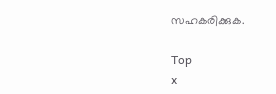സഹകരിക്കുക.

Top
x